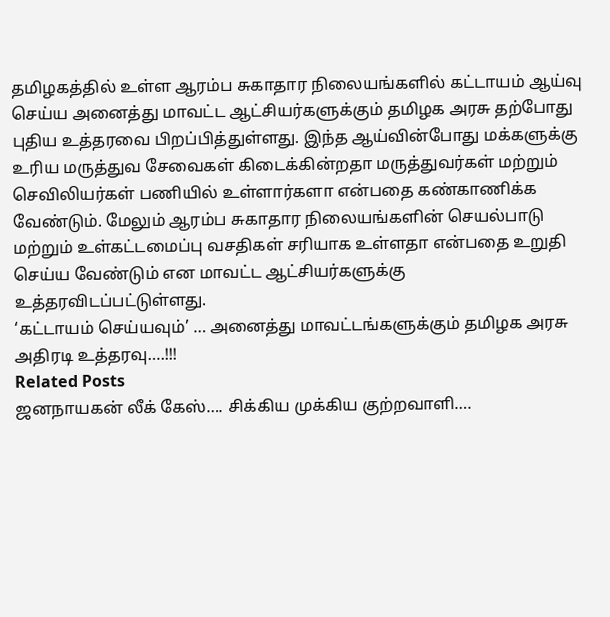தமிழகத்தில் உள்ள ஆரம்ப சுகாதார நிலையங்களில் கட்டாயம் ஆய்வு செய்ய அனைத்து மாவட்ட ஆட்சியர்களுக்கும் தமிழக அரசு தற்போது புதிய உத்தரவை பிறப்பித்துள்ளது. இந்த ஆய்வின்போது மக்களுக்கு உரிய மருத்துவ சேவைகள் கிடைக்கின்றதா மருத்துவர்கள் மற்றும் செவிலியர்கள் பணியில் உள்ளார்களா என்பதை கண்காணிக்க வேண்டும். மேலும் ஆரம்ப சுகாதார நிலையங்களின் செயல்பாடு மற்றும் உள்கட்டமைப்பு வசதிகள் சரியாக உள்ளதா என்பதை உறுதி செய்ய வேண்டும் என மாவட்ட ஆட்சியர்களுக்கு உத்தரவிடப்பட்டுள்ளது.
‘கட்டாயம் செய்யவும்’ … அனைத்து மாவட்டங்களுக்கும் தமிழக அரசு அதிரடி உத்தரவு….!!!
Related Posts
ஜனநாயகன் லீக் கேஸ்…. சிக்கிய முக்கிய குற்றவாளி….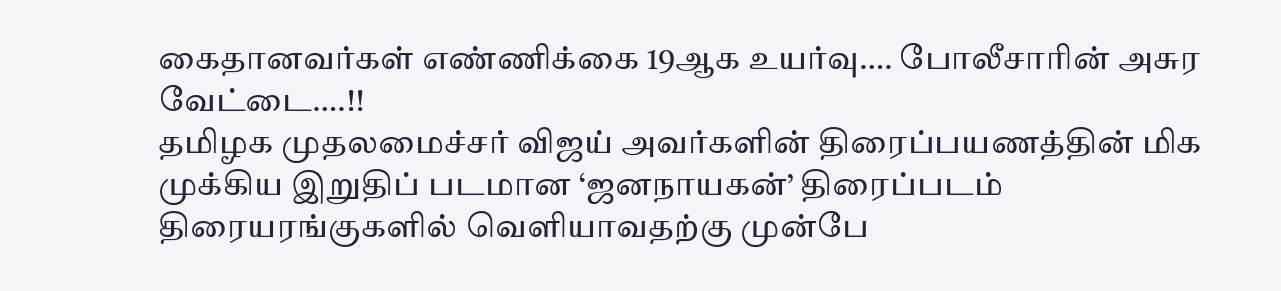கைதானவர்கள் எண்ணிக்கை 19ஆக உயர்வு…. போலீசாரின் அசுர வேட்டை….!!
தமிழக முதலமைச்சர் விஜய் அவர்களின் திரைப்பயணத்தின் மிக முக்கிய இறுதிப் படமான ‘ஜனநாயகன்’ திரைப்படம் திரையரங்குகளில் வெளியாவதற்கு முன்பே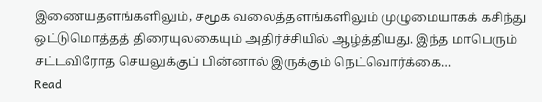இணையதளங்களிலும், சமூக வலைத்தளங்களிலும் முழுமையாகக் கசிந்து ஒட்டுமொத்தத் திரையுலகையும் அதிர்ச்சியில் ஆழ்த்தியது. இந்த மாபெரும் சட்டவிரோத செயலுக்குப் பின்னால் இருக்கும் நெட்வொர்க்கை…
Read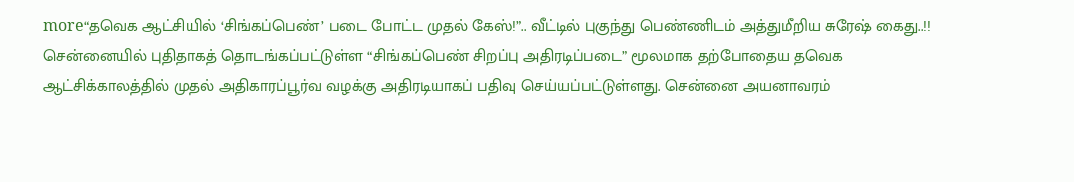more“தவெக ஆட்சியில் ‘சிங்கப்பெண்’ படை போட்ட முதல் கேஸ்!”.. வீட்டில் புகுந்து பெண்ணிடம் அத்துமீறிய சுரேஷ் கைது..!!
சென்னையில் புதிதாகத் தொடங்கப்பட்டுள்ள “சிங்கப்பெண் சிறப்பு அதிரடிப்படை” மூலமாக தற்போதைய தவெக ஆட்சிக்காலத்தில் முதல் அதிகாரப்பூர்வ வழக்கு அதிரடியாகப் பதிவு செய்யப்பட்டுள்ளது. சென்னை அயனாவரம்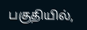பகுதியில்,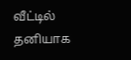வீட்டில் தனியாக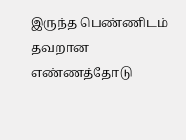இருந்த பெண்ணிடம் தவறான எண்ணத்தோடு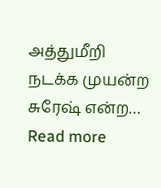அத்துமீறி நடக்க முயன்ற சுரேஷ் என்ற…
Read more